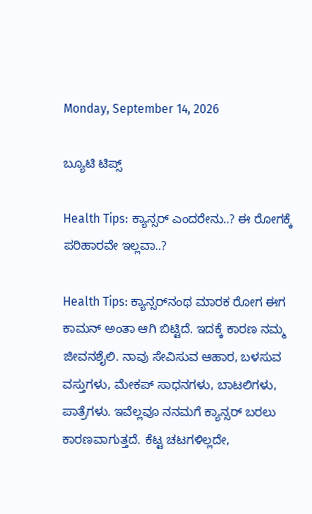Monday, September 14, 2026

ಬ್ಯೂಟಿ ಟಿಪ್ಸ್

Health Tips: ಕ್ಯಾನ್ಸರ್ ಎಂದರೇನು..? ಈ ರೋಗಕ್ಕೆ ಪರಿಹಾರವೇ ಇಲ್ಲವಾ..?

Health Tips: ಕ್ಯಾನ್ಸರ್‌ನಂಥ ಮಾರಕ ರೋಗ ಈಗ ಕಾಮನ್ ಅಂತಾ ಆಗಿ ಬಿಟ್ಟಿದೆ. ಇದಕ್ಕೆ ಕಾರಣ ನಮ್ಮ ಜೀವನಶೈಲಿ. ನಾವು ಸೇವಿಸುವ ಆಹಾರ, ಬಳಸುವ ವಸ್ತುಗಳು, ಮೇಕಪ್ ಸಾಧನಗಳು, ಬಾಟಲಿಗಳು, ಪಾತ್ರೆಗಳು. ಇವೆಲ್ಲವೂ ನನಮಗೆ ಕ್ಯಾನ್ಸರ್ ಬರಲು ಕಾರಣವಾಗುತ್ತದೆ. ಕೆಟ್ಟ ಚಟಗಳಿಲ್ಲದೇ,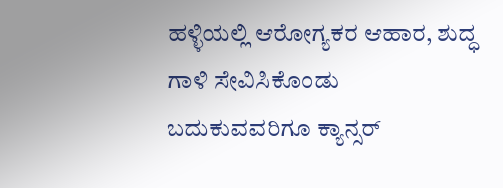ಹಳ್ಳಿಯಲ್ಲಿ ಆರೋಗ್ಯಕರ ಆಹಾರ, ಶುದ್ಧ ಗಾಳಿ ಸೇವಿಸಿಕೊಂಡು ಬದುಕುವವರಿಗೂ ಕ್ಯಾನ್ಸರ್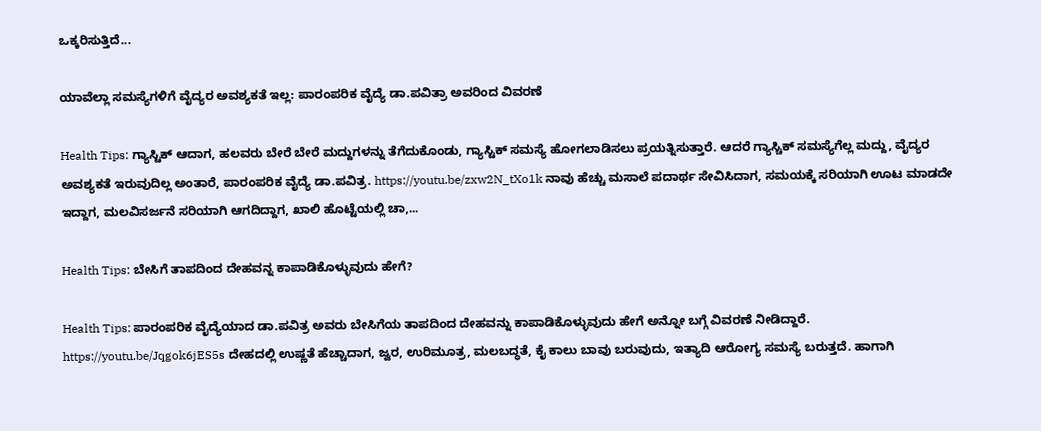ಒಕ್ಕರಿಸುತ್ತಿದೆ...

ಯಾವೆಲ್ಲಾ ಸಮಸ್ಯೆಗಳಿಗೆ ವೈದ್ಯರ ಅವಶ್ಯಕತೆ ಇಲ್ಲ: ಪಾರಂಪರಿಕ ವೈದ್ಯೆ ಡಾ.ಪವಿತ್ರಾ ಅವರಿಂದ ವಿವರಣೆ

Health Tips: ಗ್ಯಾಸ್ಟಿಕ್ ಆದಾಗ, ಹಲವರು ಬೇರೆ ಬೇರೆ ಮದ್ದುಗಳನ್ನು ತೆಗೆದುಕೊಂಡು, ಗ್ಯಾಸ್ಟಿಕ್ ಸಮಸ್ಯೆ ಹೋಗಲಾಡಿಸಲು ಪ್ರಯತ್ನಿಸುತ್ತಾರೆ. ಆದರೆ ಗ್ಯಾಸ್ಚಿಕ್ ಸಮಸ್ಯೆಗೆಲ್ಲ ಮದ್ದು, ವೈದ್ಯರ ಅವಶ್ಯಕತೆ ಇರುವುದಿಲ್ಲ ಅಂತಾರೆ, ಪಾರಂಪರಿಕ ವೈದ್ಯೆ ಡಾ.ಪವಿತ್ರ. https://youtu.be/zxw2N_tXo1k ನಾವು ಹೆಚ್ಚು ಮಸಾಲೆ ಪದಾರ್ಥ ಸೇವಿಸಿದಾಗ, ಸಮಯಕ್ಕೆ ಸರಿಯಾಗಿ ಊಟ ಮಾಡದೇ ಇದ್ದಾಗ, ಮಲವಿಸರ್ಜನೆ ಸರಿಯಾಗಿ ಆಗದಿದ್ದಾಗ, ಖಾಲಿ ಹೊಟ್ಟೆಯಲ್ಲಿ ಚಾ,...

Health Tips: ಬೇಸಿಗೆ ತಾಪದಿಂದ ದೇಹವನ್ನ ಕಾಪಾಡಿಕೊಳ್ಳುವುದು ಹೇಗೆ?

Health Tips: ಪಾರಂಪರಿಕ ವೈದ್ಯೆಯಾದ ಡಾ.ಪವಿತ್ರ ಅವರು ಬೇಸಿಗೆಯ ತಾಪದಿಂದ ದೇಹವನ್ನು ಕಾಪಾಡಿಕೊಳ್ಳುವುದು ಹೇಗೆ ಅನ್ನೋ ಬಗ್ಗೆ ವಿವರಣೆ ನೀಡಿದ್ದಾರೆ. https://youtu.be/Jqgok6jES5s ದೇಹದಲ್ಲಿ ಉಷ್ಣತೆ ಹೆಚ್ಚಾದಾಗ, ಜ್ವರ, ಉರಿಮೂತ್ರ, ಮಲಬದ್ಧತೆ, ಕೈ ಕಾಲು ಬಾವು ಬರುವುದು, ಇತ್ಯಾದಿ ಆರೋಗ್ಯ ಸಮಸ್ಯೆ ಬರುತ್ತದೆ. ಹಾಗಾಗಿ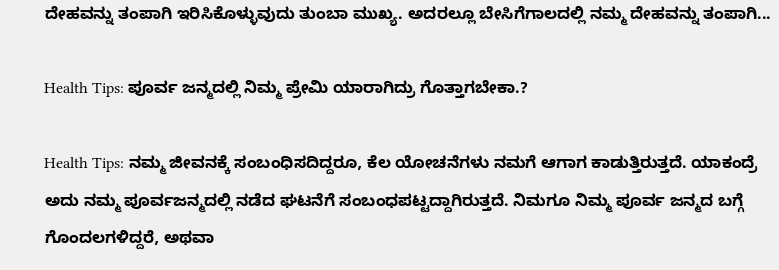ದೇಹವನ್ನು ತಂಪಾಗಿ ಇರಿಸಿಕೊಳ್ಳುವುದು ತುಂಬಾ ಮುಖ್ಯ. ಅದರಲ್ಲೂ ಬೇಸಿಗೆಗಾಲದಲ್ಲಿ ನಮ್ಮ ದೇಹವನ್ನು ತಂಪಾಗಿ...

Health Tips: ಪೂರ್ವ ಜನ್ಮದಲ್ಲಿ ನಿಮ್ಮ ಪ್ರೇಮಿ ಯಾರಾಗಿದ್ರು ಗೊತ್ತಾಗಬೇಕಾ.?

Health Tips: ನಮ್ಮ ಜೀವನಕ್ಕೆ ಸಂಬಂಧಿಸದಿದ್ದರೂ, ಕೆಲ ಯೋಚನೆಗಳು ನಮಗೆ ಆಗಾಗ ಕಾಡುತ್ತಿರುತ್ತದೆ. ಯಾಕಂದ್ರೆ ಅದು ನಮ್ಮ ಪೂರ್ವಜನ್ಮದಲ್ಲಿ ನಡೆದ ಘಟನೆಗೆ ಸಂಬಂಧಪಟ್ಟದ್ದಾಗಿರುತ್ತದೆ. ನಿಮಗೂ ನಿಮ್ಮ ಪೂರ್ವ ಜನ್ಮದ ಬಗ್ಗೆ ಗೊಂದಲಗಳಿದ್ದರೆ, ಅಥವಾ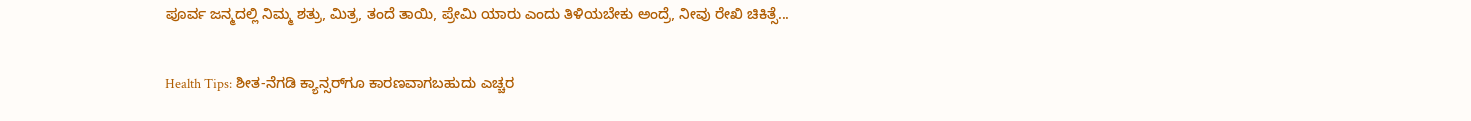ಪೂರ್ವ ಜನ್ಮದಲ್ಲಿ ನಿಮ್ಮ ಶತ್ರು, ಮಿತ್ರ, ತಂದೆ ತಾಯಿ, ಪ್ರೇಮಿ ಯಾರು ಎಂದು ತಿಳಿಯಬೇಕು ಅಂದ್ರೆ, ನೀವು ರೇಖಿ ಚಿಕಿತ್ಸೆ...

Health Tips: ಶೀತ-ನೆಗಡಿ ಕ್ಯಾನ್ಸರ್‌ಗೂ ಕಾರಣವಾಗಬಹುದು ಎಚ್ಚರ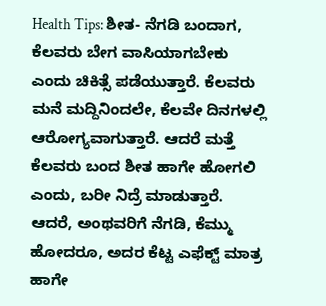Health Tips: ಶೀತ- ನೆಗಡಿ ಬಂದಾಗ, ಕೆಲವರು ಬೇಗ ವಾಸಿಯಾಗಬೇಕು ಎಂದು ಚಿಕಿತ್ಸೆ ಪಡೆಯುತ್ತಾರೆ. ಕೆಲವರು ಮನೆ ಮದ್ದಿನಿಂದಲೇ, ಕೆಲವೇ ದಿನಗಳಲ್ಲಿ ಆರೋಗ್ಯವಾಗುತ್ತಾರೆ. ಆದರೆ ಮತ್ತೆ ಕೆಲವರು ಬಂದ ಶೀತ ಹಾಗೇ ಹೋಗಲಿ ಎಂದು, ಬರೀ ನಿದ್ರೆ ಮಾಡುತ್ತಾರೆ. ಆದರೆ, ಅಂಥವರಿಗೆ ನೆಗಡಿ, ಕೆಮ್ಮು ಹೋದರೂ, ಅದರ ಕೆಟ್ಟ ಎಫೆಕ್ಟ್ ಮಾತ್ರ ಹಾಗೇ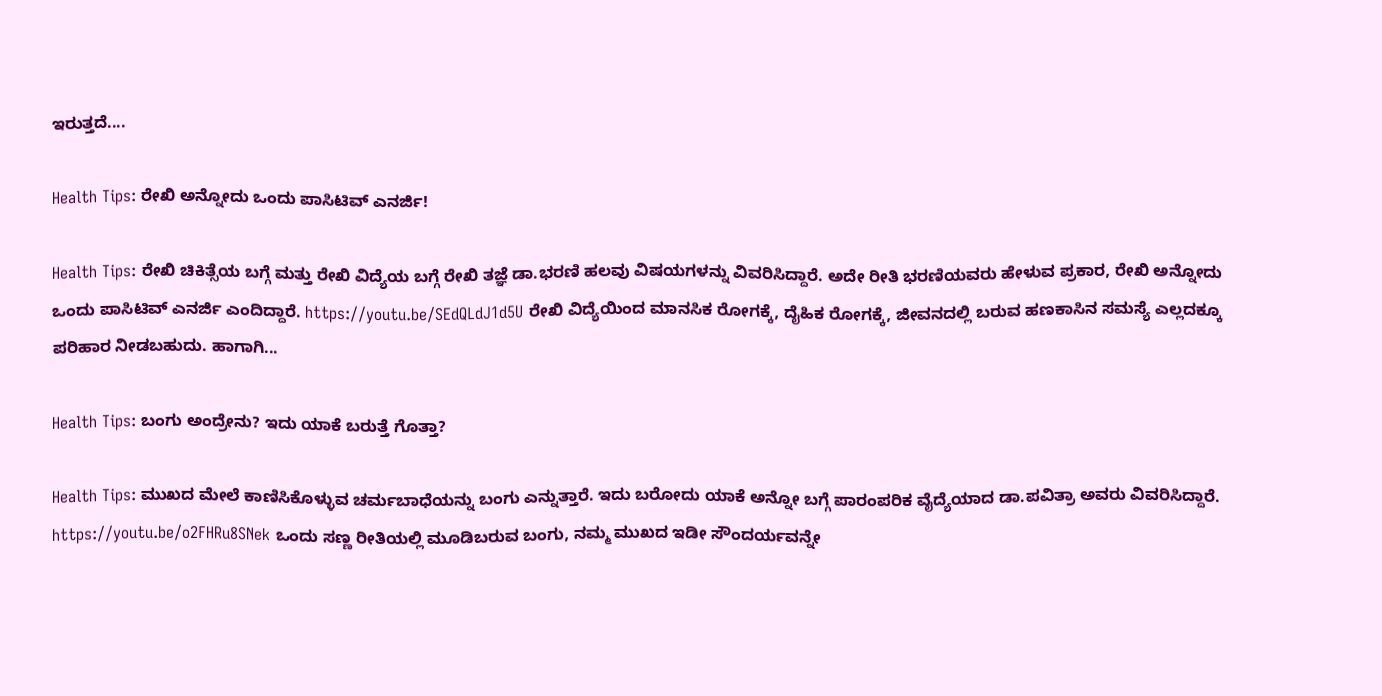ಇರುತ್ತದೆ....

Health Tips: ರೇಖಿ ಅನ್ನೋದು ಒಂದು ಪಾಸಿಟಿವ್ ಎನರ್ಜಿ!

Health Tips: ರೇಖಿ ಚಿಕಿತ್ಸೆಯ ಬಗ್ಗೆ ಮತ್ತು ರೇಖಿ ವಿದ್ಯೆಯ ಬಗ್ಗೆ ರೇಖಿ ತಜ್ಞೆ ಡಾ.ಭರಣಿ ಹಲವು ವಿಷಯಗಳನ್ನು ವಿವರಿಸಿದ್ದಾರೆ. ಅದೇ ರೀತಿ ಭರಣಿಯವರು ಹೇಳುವ ಪ್ರಕಾರ, ರೇಖಿ ಅನ್ನೋದು ಒಂದು ಪಾಸಿಟಿವ್ ಎನರ್ಜಿ ಎಂದಿದ್ದಾರೆ. https://youtu.be/SEdQLdJ1d5U ರೇಖಿ ವಿದ್ಯೆಯಿಂದ ಮಾನಸಿಕ ರೋಗಕ್ಕೆ, ದೈಹಿಕ ರೋಗಕ್ಕೆ, ಜೀವನದಲ್ಲಿ ಬರುವ ಹಣಕಾಸಿನ ಸಮಸ್ಯೆ ಎಲ್ಲದಕ್ಕೂ ಪರಿಹಾರ ನೀಡಬಹುದು. ಹಾಗಾಗಿ...

Health Tips: ಬಂಗು ಅಂದ್ರೇನು? ಇದು ಯಾಕೆ ಬರುತ್ತೆ ಗೊತ್ತಾ?

Health Tips: ಮುಖದ ಮೇಲೆ ಕಾಣಿಸಿಕೊಳ್ಳುವ ಚರ್ಮಬಾಧೆಯನ್ನು ಬಂಗು ಎನ್ನುತ್ತಾರೆ. ಇದು ಬರೋದು ಯಾಕೆ ಅನ್ನೋ ಬಗ್ಗೆ ಪಾರಂಪರಿಕ ವೈದ್ಯೆಯಾದ ಡಾ.ಪವಿತ್ರಾ ಅವರು ವಿವರಿಸಿದ್ದಾರೆ. https://youtu.be/o2FHRu8SNek ಒಂದು ಸಣ್ಣ ರೀತಿಯಲ್ಲಿ ಮೂಡಿಬರುವ ಬಂಗು, ನಮ್ಮ ಮುಖದ ಇಡೀ ಸೌಂದರ್ಯವನ್ನೇ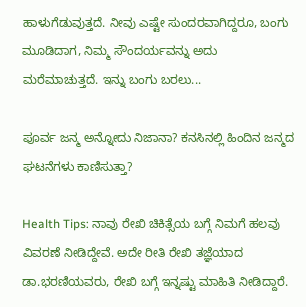ಹಾಳುಗೆಡುವುತ್ತದೆ. ನೀವು ಎಷ್ಟೇ ಸುಂದರವಾಗಿದ್ದರೂ, ಬಂಗು ಮೂಡಿದಾಗ, ನಿಮ್ಮ ಸೌಂದರ್ಯವನ್ನು ಅದು ಮರೆಮಾಚುತ್ತದೆ. ಇನ್ನು ಬಂಗು ಬರಲು...

ಪೂರ್ವ ಜನ್ಮ ಅನ್ನೋದು ನಿಜಾನಾ? ಕನಸಿನಲ್ಲಿ ಹಿಂದಿನ ಜನ್ಮದ ಘಟನೆಗಳು ಕಾಣಿಸುತ್ತಾ?

Health Tips: ನಾವು ರೇಖಿ ಚಿಕಿತ್ಸೆಯ ಬಗ್ಗೆ ನಿಮಗೆ ಹಲವು ವಿವರಣೆ ನೀಡಿದ್ದೇವೆ. ಅದೇ ರೀತಿ ರೇಖಿ ತಜ್ಞೆಯಾದ ಡಾ.ಭರಣಿಯವರು, ರೇಖಿ ಬಗ್ಗೆ ಇನ್ನಷ್ಟು ಮಾಹಿತಿ ನೀಡಿದ್ದಾರೆ.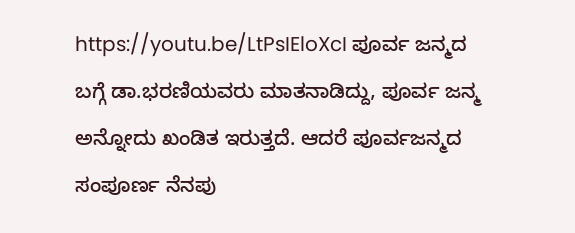https://youtu.be/LtPsIEloXcI ಪೂರ್ವ ಜನ್ಮದ ಬಗ್ಗೆ ಡಾ.ಭರಣಿಯವರು ಮಾತನಾಡಿದ್ದು, ಪೂರ್ವ ಜನ್ಮ ಅನ್ನೋದು ಖಂಡಿತ ಇರುತ್ತದೆ. ಆದರೆ ಪೂರ್ವಜನ್ಮದ ಸಂಪೂರ್ಣ ನೆನಪು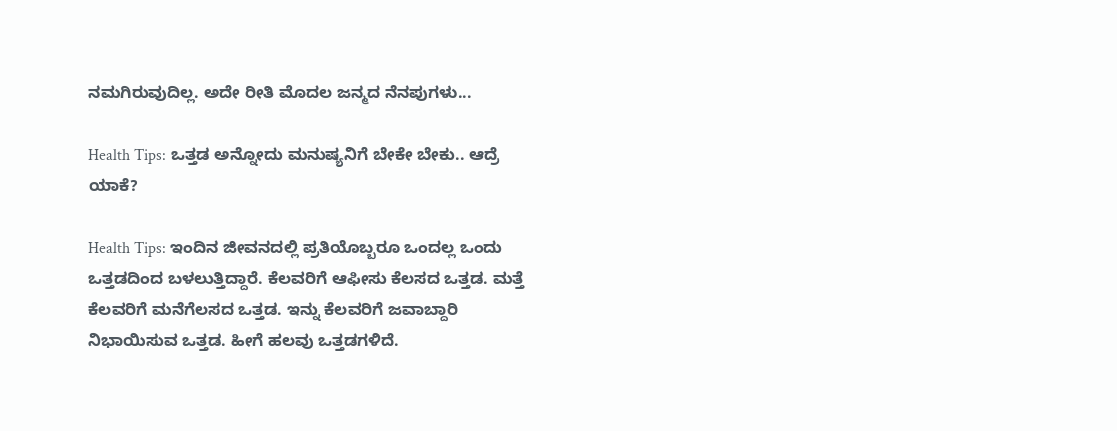ನಮಗಿರುವುದಿಲ್ಲ. ಅದೇ ರೀತಿ ಮೊದಲ ಜನ್ಮದ ನೆನಪುಗಳು...

Health Tips: ಒತ್ತಡ ಅನ್ನೋದು ಮನುಷ್ಯನಿಗೆ ಬೇಕೇ ಬೇಕು.. ಆದ್ರೆ ಯಾಕೆ?

Health Tips: ಇಂದಿನ ಜೀವನದಲ್ಲಿ ಪ್ರತಿಯೊಬ್ಬರೂ ಒಂದಲ್ಲ ಒಂದು ಒತ್ತಡದಿಂದ ಬಳಲುತ್ತಿದ್ದಾರೆ. ಕೆಲವರಿಗೆ ಆಫೀಸು ಕೆಲಸದ ಒತ್ತಡ. ಮತ್ತೆ ಕೆಲವರಿಗೆ ಮನೆಗೆಲಸದ ಒತ್ತಡ. ಇನ್ನು ಕೆಲವರಿಗೆ ಜವಾಬ್ದಾರಿ ನಿಭಾಯಿಸುವ ಒತ್ತಡ. ಹೀಗೆ ಹಲವು ಒತ್ತಡಗಳಿದೆ.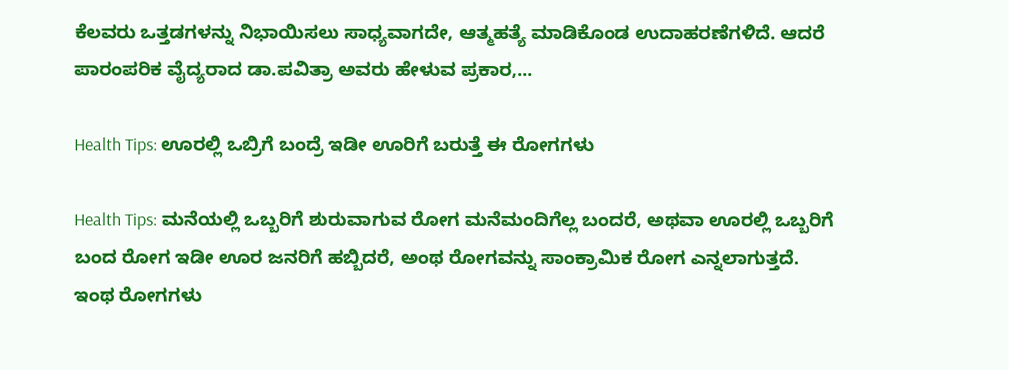ಕೆಲವರು ಒತ್ತಡಗಳನ್ನು ನಿಭಾಯಿಸಲು ಸಾಧ್ಯವಾಗದೇ, ಆತ್ಮಹತ್ಯೆ ಮಾಡಿಕೊಂಡ ಉದಾಹರಣೆಗಳಿದೆ. ಆದರೆ ಪಾರಂಪರಿಕ ವೈದ್ಯರಾದ ಡಾ.ಪವಿತ್ರಾ ಅವರು ಹೇಳುವ ಪ್ರಕಾರ,...

Health Tips: ಊರಲ್ಲಿ ಒಬ್ರಿಗೆ ಬಂದ್ರೆ ಇಡೀ ಊರಿಗೆ ಬರುತ್ತೆ ಈ ರೋಗಗಳು

Health Tips: ಮನೆಯಲ್ಲಿ ಒಬ್ಬರಿಗೆ ಶುರುವಾಗುವ ರೋಗ ಮನೆಮಂದಿಗೆಲ್ಲ ಬಂದರೆ, ಅಥವಾ ಊರಲ್ಲಿ ಒಬ್ಬರಿಗೆ ಬಂದ ರೋಗ ಇಡೀ ಊರ ಜನರಿಗೆ ಹಬ್ಬಿದರೆ, ಅಂಥ ರೋಗವನ್ನು ಸಾಂಕ್ರಾಮಿಕ ರೋಗ ಎನ್ನಲಾಗುತ್ತದೆ. ಇಂಥ ರೋಗಗಳು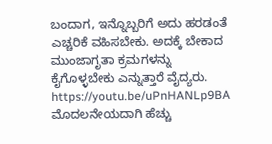ಬಂದಾಗ, ಇನ್ನೊಬ್ಬರಿಗೆ ಅದು ಹರಡಂತೆ ಎಚ್ಚರಿಕೆ ವಹಿಸಬೇಕು. ಅದಕ್ಕೆ ಬೇಕಾದ ಮುಂಜಾಗೃತಾ ಕ್ರಮಗಳನ್ನು ಕೈಗೊಳ್ಳಬೇಕು ಎನ್ನುತ್ತಾರೆ ವೈದ್ಯರು. https://youtu.be/uPnHANLp9BA ಮೊದಲನೇಯದಾಗಿ ಹೆಚ್ಚು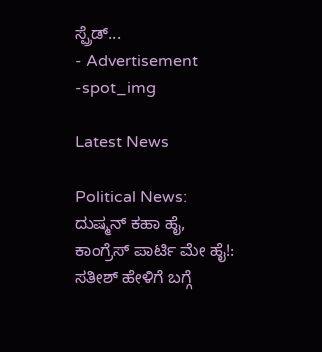ಸ್ಪ್ರೆಡ್...
- Advertisement -spot_img

Latest News

Political News: ದುಷ್ಮನ್ ಕಹಾ ಹೈ, ಕಾಂಗ್ರೆಸ್ ಪಾರ್ಟಿ ಮೇ ಹೈ!: ಸತೀಶ್ ಹೇಳಿಗೆ ಬಗ್ಗೆ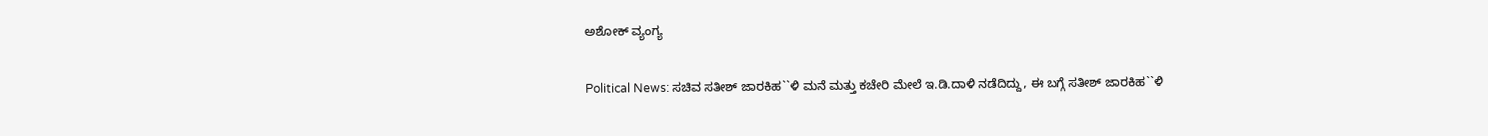ಅಶೋಕ್ ವ್ಯಂಗ್ಯ

Political News: ಸಚಿವ ಸತೀಶ್ ಜಾರಕಿಹ``ಳಿ ಮನೆ ಮತ್ತು ಕಚೇರಿ ಮೇಲೆ ಇ.ಡಿ.ದಾಳಿ ನಡೆದಿದ್ದು, ಈ ಬಗ್ಗೆ ಸತೀಶ್ ಜಾರಕಿಹ``ಳಿ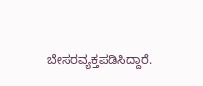ಬೇಸರವ್ಯಕ್ತಪಡಿಸಿದ್ದಾರೆ.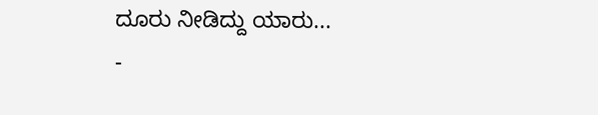ದೂರು ನೀಡಿದ್ದು ಯಾರು...
-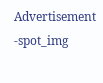Advertisement -spot_img